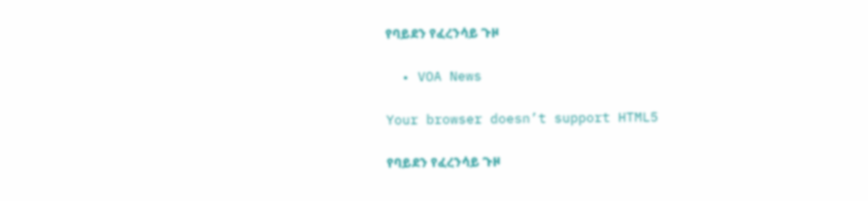የባይደን የፈረንሳይ ጉዞ

  • VOA News

Your browser doesn’t support HTML5

የባይደን የፈረንሳይ ጉዞ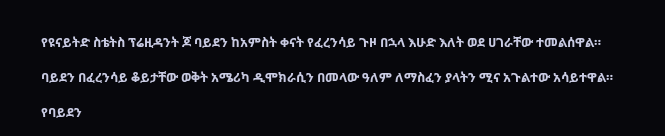የዩናይትድ ስቴትስ ፕሬዚዳንት ጆ ባይደን ከአምስት ቀናት የፈረንሳይ ጉዞ በኋላ እሁድ እለት ወደ ሀገራቸው ተመልሰዋል።

ባይደን በፈረንሳይ ቆይታቸው ወቅት አሜሪካ ዲሞክራሲን በመላው ዓለም ለማስፈን ያላትን ሚና አጉልተው አሳይተዋል።

የባይደን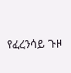የፈረንሳይ ጉዞ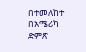በተመለከተ በአሜሪካ ድምጽ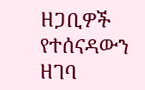ዘጋቢዎች የተሰናዳውን ዘገባ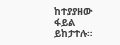ከተያያዘው ፋይል ይከታተሉ።